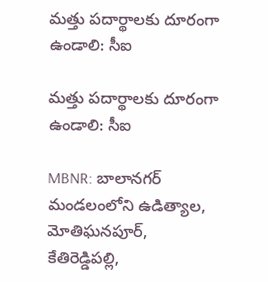మత్తు పదార్థాలకు దూరంగా ఉండాలి: సీఐ

మత్తు పదార్థాలకు దూరంగా ఉండాలి: సీఐ

MBNR: బాలానగర్ మండలంలోని ఉడిత్యాల, మోతిఘనపూర్, కేతిరెడ్డిపల్లి,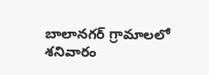బాలానగర్ గ్రామాలలో శనివారం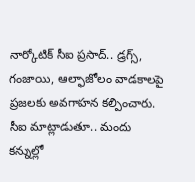నార్కోటిక్ సీఐ ప్రసాద్.. డ్రగ్స్, గంజాయి, ఆల్ఫాజోలం వాడకాలపై ప్రజలకు అవగాహన కల్పించారు. సీఐ మాట్లాడుతూ.. మందు కన్నుల్లో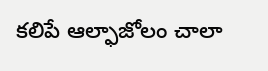కలిపే ఆల్ఫాజోలం చాలా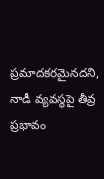ప్రమాదకరమైనదని, నాడీ వ్యవస్థపై తీవ్ర ప్రభావం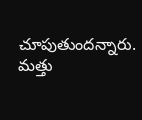చూపుతుందన్నారు. మత్తు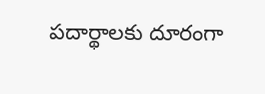పదార్థాలకు దూరంగా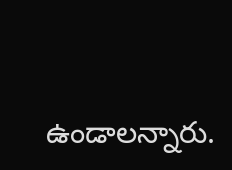ఉండాలన్నారు.